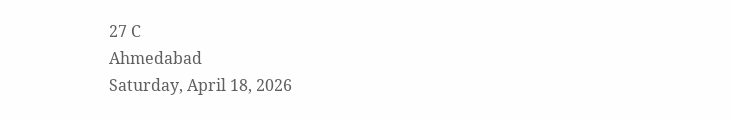27 C
Ahmedabad
Saturday, April 18, 2026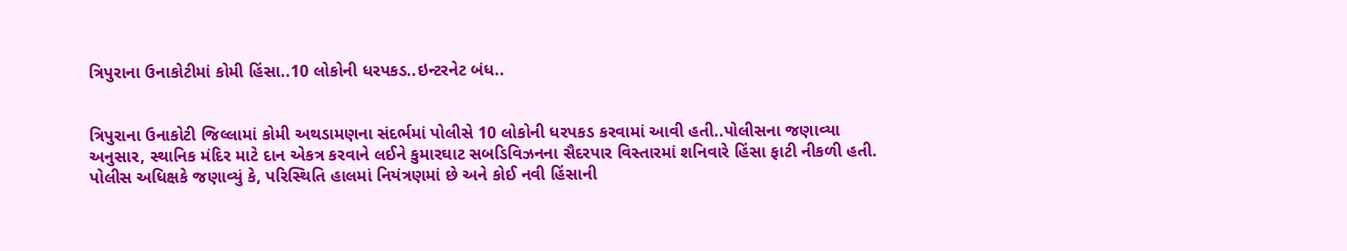ત્રિપુરાના ઉનાકોટીમાં કોમી હિંસા..10 લોકોની ધરપકડ..ઇન્ટરનેટ બંધ..


ત્રિપુરાના ઉનાકોટી જિલ્લામાં કોમી અથડામણના સંદર્ભમાં પોલીસે 10 લોકોની ધરપકડ કરવામાં આવી હતી..પોલીસના જણાવ્યા અનુસાર, સ્થાનિક મંદિર માટે દાન એકત્ર કરવાને લઈને કુમારઘાટ સબડિવિઝનના સૈદરપાર વિસ્તારમાં શનિવારે હિંસા ફાટી નીકળી હતી. પોલીસ અધિક્ષકે જણાવ્યું કે, પરિસ્થિતિ હાલમાં નિયંત્રણમાં છે અને કોઈ નવી હિંસાની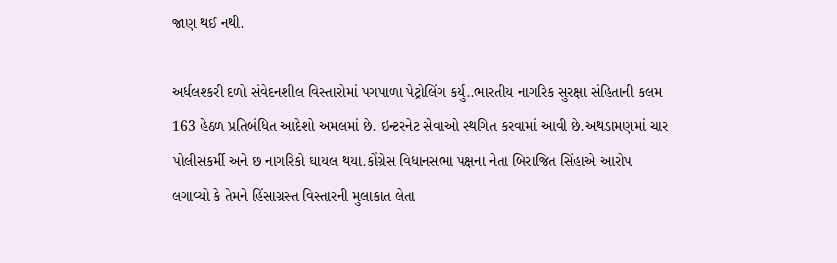જાણ થઈ નથી.

અર્ધલશ્કરી દળો સંવેદનશીલ વિસ્તારોમાં પગપાળા પેટ્રોલિંગ કર્યુ..ભારતીય નાગરિક સુરક્ષા સંહિતાની કલમ 163 હેઠળ પ્રતિબંધિત આદેશો અમલમાં છે. ઇન્ટરનેટ સેવાઓ સ્થગિત કરવામાં આવી છે.અથડામણમાં ચાર પોલીસકર્મી અને છ નાગરિકો ઘાયલ થયા.કોંગ્રેસ વિધાનસભા પક્ષના નેતા બિરાજિત સિંહાએ આરોપ લગાવ્યો કે તેમને હિંસાગ્રસ્ત વિસ્તારની મુલાકાત લેતા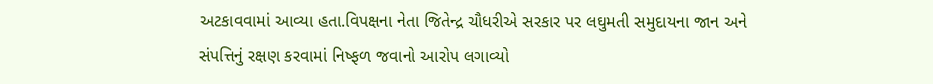અટકાવવામાં આવ્યા હતા.વિપક્ષના નેતા જિતેન્દ્ર ચૌધરીએ સરકાર પર લઘુમતી સમુદાયના જાન અને સંપત્તિનું રક્ષણ કરવામાં નિષ્ફળ જવાનો આરોપ લગાવ્યો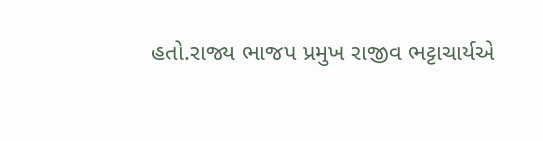હતો.રાજ્ય ભાજપ પ્રમુખ રાજીવ ભટ્ટાચાર્યએ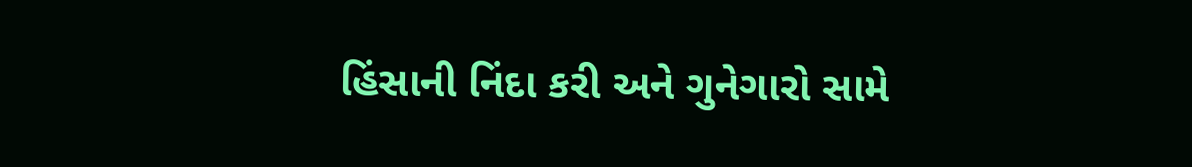હિંસાની નિંદા કરી અને ગુનેગારો સામે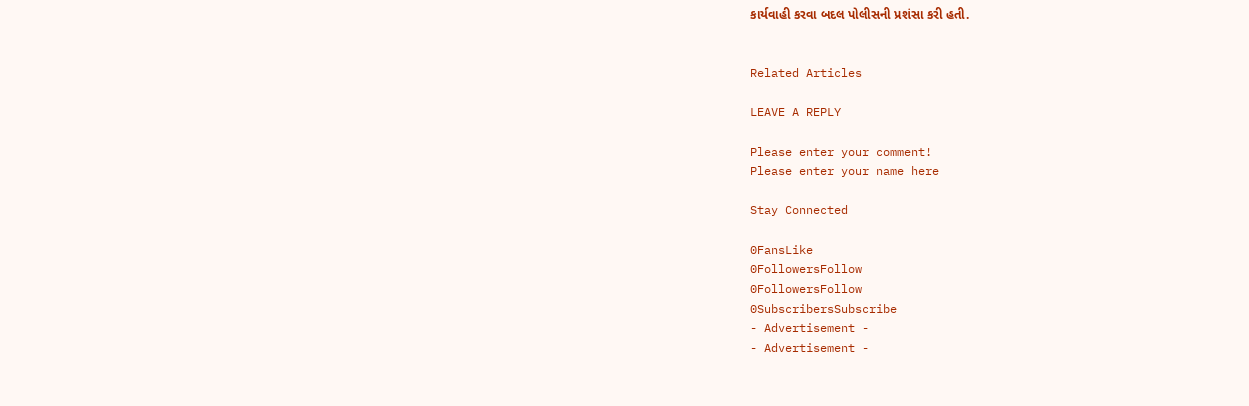કાર્યવાહી કરવા બદલ પોલીસની પ્રશંસા કરી હતી.


Related Articles

LEAVE A REPLY

Please enter your comment!
Please enter your name here

Stay Connected

0FansLike
0FollowersFollow
0FollowersFollow
0SubscribersSubscribe
- Advertisement -
- Advertisement -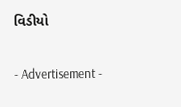વિડીયો

- Advertisement -